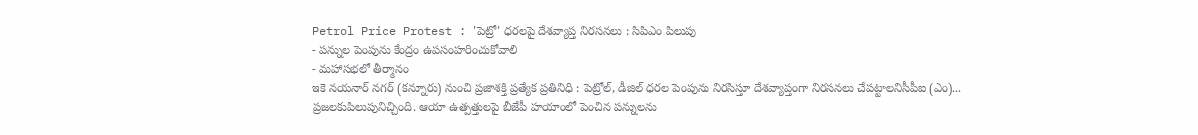Petrol Price Protest : 'పెట్రో' ధరలపై దేశవ్యాప్త నిరసనలు : సిపిఎం పిలుపు
- పన్నుల పెంపును కేంద్రం ఉపసంహరించుకోవాలి
- మహాసభలో తీర్మానం
ఇకె నయనార్ నగర్ (కన్నూరు) నుంచి ప్రజాశక్తి ప్రత్యేక ప్రతినిధి : పెట్రోల్, డీజిల్ ధరల పెంపును నిరసిస్తూ దేశవ్యాప్తంగా నిరసనలు చేపట్టాలనిసీపీఐ (ఎం)... ప్రజలకుపిలుపునిచ్చింది. ఆయా ఉత్పత్తులపై బీజేపీ హయాంలో పెంచిన పన్నులను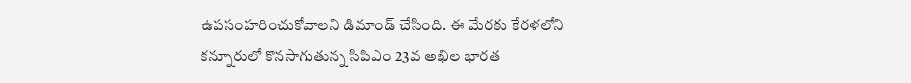ఉపసంహరించుకోవాలని డిమాండ్ చేసింది. ఈ మేరకు కేరళలోని కన్నూరులో కొనసాగుతున్న సిపిఎం 23వ అఖిల భారత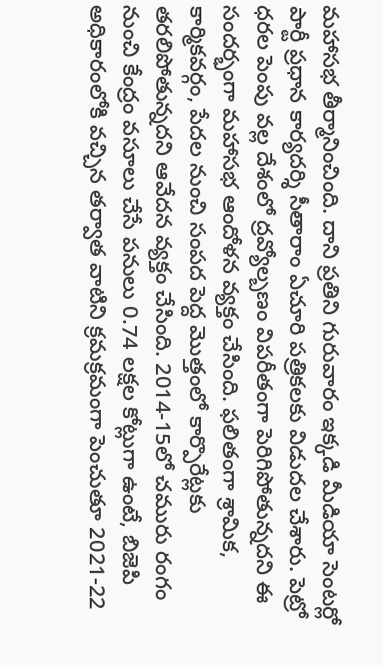మహాసభ తీర్మానించింది. దాని ప్రతిని గురువారం ఇక్కడి మీడియా సెంటర్లో పార్టీ ప్రధాన కార్యదర్శి సీతారాం ఏచూరి పత్రికలకు విడుదల చేశారు. పెట్రో ధరల పెంపు వల్ల దేశంలో ద్రవ్యోల్బణం విపరీతంగా పెరిగిపోతున్నదని ఈ సందర్భంగా మహాసభ ఆందోళన వ్యక్తం చేసింది. ఫలితంగా శ్రామిక, కార్మికవర్గం, పేదల నుంచి సంపద పెద్ద మొత్తంలో కార్పొరేట్లకు తరలిపోతున్నదని ఆవేదన వ్యక్తం చేసింది. 2014-15లో చమురు రంగం నుంచి కేంద్రం వసూలు చేసే పనులు 0.74 లక్షల కోట్లుగా ఉంటే, బిజెపి అధికారంలోకి వచ్చిన తర్వాత వాటిని క్రమక్రమంగా పెంచుతూ 2021-22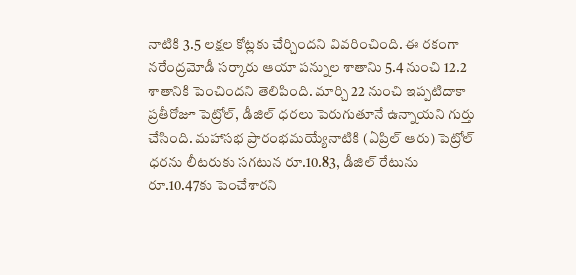నాటికి 3.5 లక్షల కోట్లకు చేర్చిందని వివరించింది. ఈ రకంగా నరేంద్రమోడీ సర్కారు ఆయా పన్నుల శాతానిు 5.4 నుంచి 12.2 శాతానికి పెంచిందని తెలిపింది. మార్చి 22 నుంచి ఇప్పటిదాకా ప్రతీరోజూ పెట్రోల్, డీజిల్ ధరలు పెరుగుతూనే ఉన్నాయని గుర్తు చేసింది. మహాసభ ప్రారంభమయ్యేనాటికి (ఏప్రిల్ ఆరు) పెట్రోల్ ధరను లీటరుకు సగటున రూ.10.83, డీజిల్ రేటును రూ.10.47కు పెంచేశారని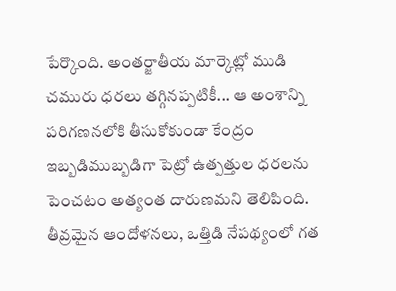పేర్కొంది. అంతర్జాతీయ మార్కెట్లో ముడి చమురు ధరలు తగ్గినప్పటికీ... ఆ అంశాన్ని పరిగణనలోకి తీసుకోకుండా కేంద్రం ఇబ్బడిముబ్బడిగా పెట్రో ఉత్పత్తుల ధరలను పెంచటం అత్యంత దారుణమని తెలిపింది. తీవ్రమైన ఆందోళనలు, ఒత్తిడి నేపథ్యంలో గత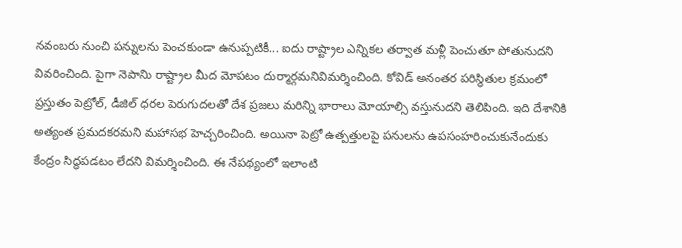నవంబరు నుంచి పన్నులను పెంచకుండా ఉనుప్పటికీ... ఐదు రాష్ట్రాల ఎన్నికల తర్వాత మళ్లీ పెంచుతూ పోతునుదని వివరించింది. పైగా నెపానిు రాష్ట్రాల మీద మోపటం దుర్మార్గమనివిమర్శించింది. కోవిడ్ అనంతర పరిస్థితుల క్రమంలో ప్రస్తుతం పెట్రోల్, డీజిల్ ధరల పెరుగుదలతో దేశ ప్రజలు మరిన్ని భారాలు మోయాల్సి వస్తునుదని తెలిపింది. ఇది దేశానికి అత్యంత ప్రమదకరమని మహాసభ హెచ్చరించింది. అయినా పెట్రో ఉత్పత్తులపై పనులను ఉపసంహరించుకునేందుకు కేంద్రం సిద్ధపడటం లేదని విమర్శించింది. ఈ నేపథ్యంలో ఇలాంటి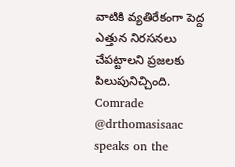వాటికి వ్యతిరేకంగా పెద్ద ఎత్తున నిరసనలు చేపట్టాలని ప్రజలకు పిలుపునిచ్చింది.
Comrade @drthomasisaac speaks on the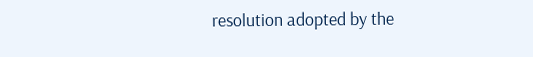resolution adopted by the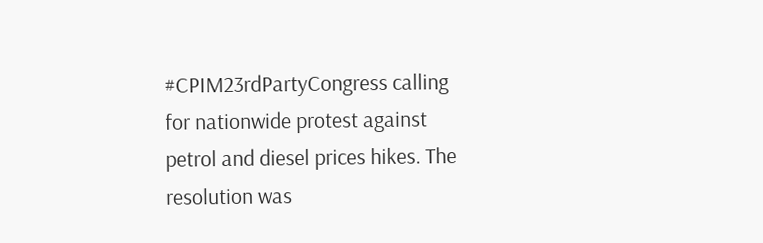#CPIM23rdPartyCongress calling for nationwide protest against petrol and diesel prices hikes. The resolution was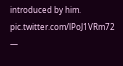introduced by him. pic.twitter.com/lPoJ1VRm72
—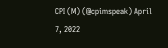CPI (M) (@cpimspeak) April 7, 2022